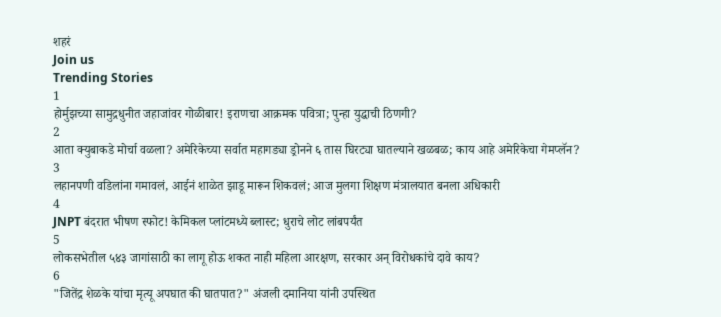शहरं
Join us
Trending Stories
1
होर्मुझच्या सामुद्रधुनीत जहाजांवर गोळीबार! इराणचा आक्रमक पवित्रा; पुन्हा युद्धाची ठिणगी?
2
आता क्युबाकडे मोर्चा वळला? अमेरिकेच्या सर्वात महागड्या ड्रोनने ६ तास घिरट्या घातल्याने खळबळ; काय आहे अमेरिकेचा गेमप्लॅन?
3
लहानपणी वडिलांना गमावलं, आईनं शाळेत झाडू मारून शिकवलं; आज मुलगा शिक्षण मंत्रालयात बनला अधिकारी
4
JNPT बंदरात भीषण स्फोट! केमिकल प्लांटमध्ये ब्लास्ट; धुराचे लोट लांबपर्यंत
5
लोकसभेतील ५४३ जागांसाठी का लागू होऊ शकत नाही महिला आरक्षण, सरकार अन् विरोधकांचे दावे काय?
6
"जितेंद्र शेळके यांचा मृत्यू अपघात की घातपात?" अंजली दमानिया यांनी उपस्थित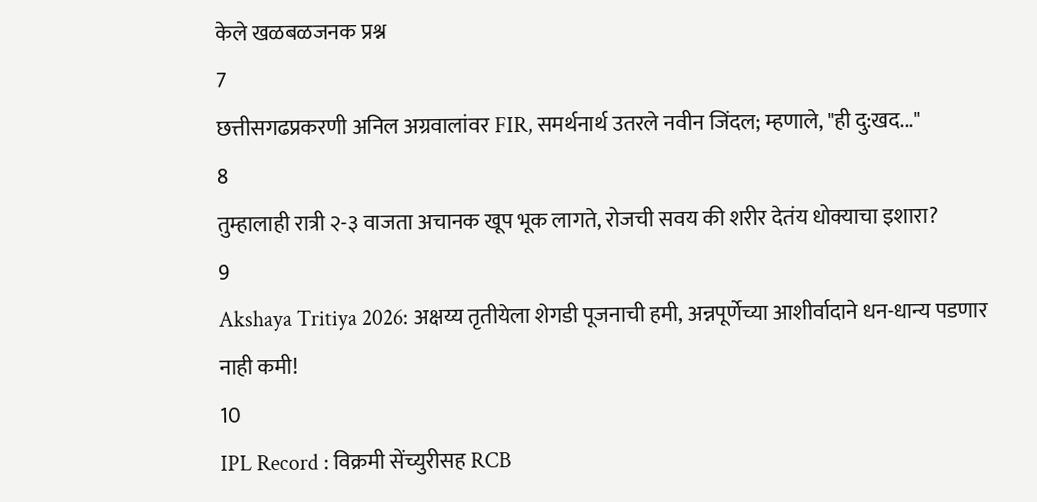केले खळबळजनक प्रश्न
7
छत्तीसगढप्रकरणी अनिल अग्रवालांवर FIR, समर्थनार्थ उतरले नवीन जिंदल; म्हणाले, "ही दु:खद..."
8
तुम्हालाही रात्री २-३ वाजता अचानक खूप भूक लागते, रोजची सवय की शरीर देतंय धोक्याचा इशारा?
9
Akshaya Tritiya 2026: अक्षय्य तृतीयेला शेगडी पूजनाची हमी, अन्नपूर्णेच्या आशीर्वादाने धन-धान्य पडणार नाही कमी!
10
IPL Record : विक्रमी सेंच्युरीसह RCB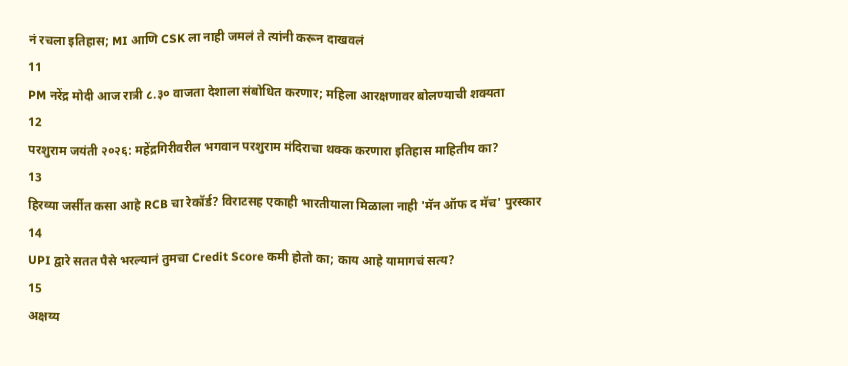नं रचला इतिहास; MI आणि CSK ला नाही जमलं ते त्यांनी करून दाखवलं
11
PM नरेंद्र मोदी आज रात्री ८.३० वाजता देशाला संबोधित करणार; महिला आरक्षणावर बोलण्याची शक्यता
12
परशुराम जयंती २०२६: महेंद्रगिरीवरील भगवान परशुराम मंदिराचा थक्क करणारा इतिहास माहितीय का?
13
हिरव्या जर्सीत कसा आहे RCB चा रेकॉर्ड? विराटसह एकाही भारतीयाला मिळाला नाही 'मॅन ऑफ द मॅच' पुरस्कार
14
UPI द्वारे सतत पैसे भरल्यानं तुमचा Credit Score कमी होतो का; काय आहे यामागचं सत्य?
15
अक्षय्य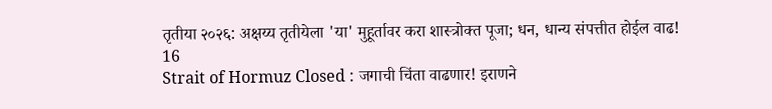तृतीया २०२६: अक्षय्य तृतीयेला 'या' मुहूर्तावर करा शास्त्रोक्त पूजा; धन, धान्य संपत्तीत होईल वाढ!
16
Strait of Hormuz Closed : जगाची चिंता वाढणार! इराणने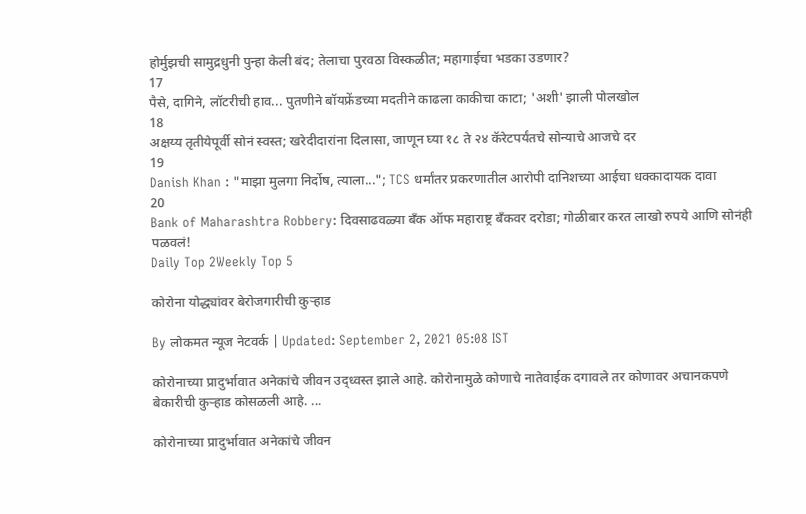होर्मुझची सामुद्रधुनी पुन्हा केली बंद; तेलाचा पुरवठा विस्कळीत; महागाईचा भडका उडणार?
17
पैसे, दागिने, लॉटरीची हाव... पुतणीने बॉयफ्रेंडच्या मदतीने काढला काकीचा काटा; 'अशी' झाली पोलखोल
18
अक्षय्य तृतीयेपूर्वी सोनं स्वस्त; खरेदीदारांना दिलासा, जाणून घ्या १८ ते २४ कॅरेटपर्यंतचे सोन्याचे आजचे दर
19
Danish Khan : "माझा मुलगा निर्दोष, त्याला..."; TCS धर्मांतर प्रकरणातील आरोपी दानिशच्या आईचा धक्कादायक दावा
20
Bank of Maharashtra Robbery: दिवसाढवळ्या बँक ऑफ महाराष्ट्र बँकवर दरोडा; गोळीबार करत लाखो रुपये आणि सोनंही पळवलं!
Daily Top 2Weekly Top 5

कोरोना योद्ध्यांवर बेरोजगारीची कुऱ्हाड

By लोकमत न्यूज नेटवर्क | Updated: September 2, 2021 05:08 IST

कोरोनाच्या प्रादुर्भावात अनेकांचे जीवन उद्ध्वस्त झाले आहे. कोरोनामुळे कोणाचे नातेवाईक दगावले तर कोणावर अचानकपणे बेकारीची कुऱ्हाड कोसळली आहे. ...

कोरोनाच्या प्रादुर्भावात अनेकांचे जीवन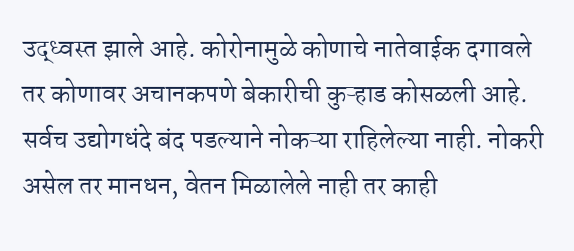उद्ध्वस्त झाले आहे. कोरोनामुळे कोणाचे नातेवाईक दगावले तर कोणावर अचानकपणे बेकारीची कुऱ्हाड कोसळली आहे. सर्वच उद्योगधंदे बंद पडल्याने नोकऱ्या राहिलेल्या नाही. नोकरी असेल तर मानधन, वेतन मिळालेले नाही तर काही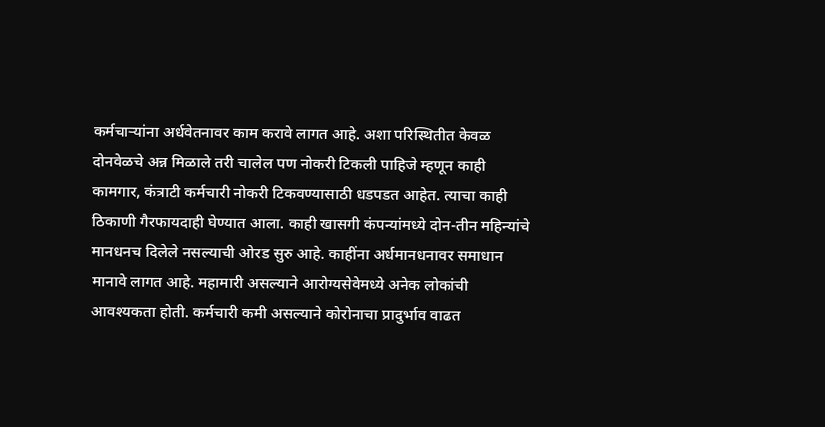कर्मचाऱ्यांना अर्धवेतनावर काम करावे लागत आहे. अशा परिस्थितीत केवळ दोनवेळचे अन्न मिळाले तरी चालेल पण नोकरी टिकली पाहिजे म्हणून काही कामगार, कंत्राटी कर्मचारी नोकरी टिकवण्यासाठी धडपडत आहेत. त्याचा काही ठिकाणी गैरफायदाही घेण्यात आला. काही खासगी कंपन्यांमध्ये दोन-तीन महिन्यांचे मानधनच दिलेले नसल्याची ओरड सुरु आहे. काहींना अर्धमानधनावर समाधान मानावे लागत आहे. महामारी असल्याने आरोग्यसेवेमध्ये अनेक लोकांची आवश्यकता होती. कर्मचारी कमी असल्याने कोरोनाचा प्रादुर्भाव वाढत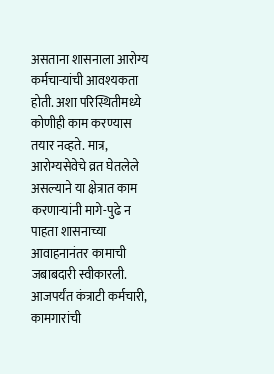असताना शासनाला आरोग्य कर्मचाऱ्यांची आवश्यकता होती. अशा परिस्थितीमध्ये कोणीही काम करण्यास तयार नव्हते. मात्र, आरोग्यसेवेचे व्रत घेतलेले असल्याने या क्षेत्रात काम करणाऱ्यांनी मागे-पुढे न पाहता शासनाच्या आवाहनानंतर कामाची जबाबदारी स्वीकारली. आजपर्यंत कंत्राटी कर्मचारी, कामगारांची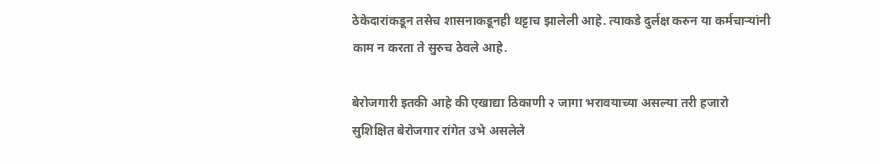ठेकेदारांकडून तसेच शासनाकडूनही थट्टाच झालेली आहे. त्याकडे दुर्लक्ष करुन या कर्मचाऱ्यांनी काम न करता ते सुरुच ठेवले आहे.

बेरोजगारी इतकी आहे की एखाद्या ठिकाणी २ जागा भरावयाच्या असल्या तरी हजारो सुशिक्षित बेरोजगार रांगेत उभे असलेले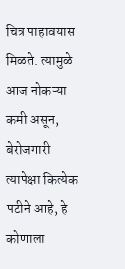चित्र पाहावयास मिळते. त्यामुळे आज नोकऱ्या कमी असून, बेरोजगारी त्यापेक्षा कित्येक पटीने आहे, हे कोणाला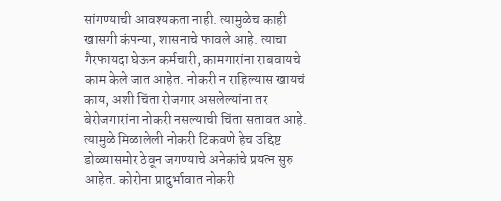सांगण्याची आवश्यकता नाही. त्यामुळेच काही खासगी कंपन्या, शासनाचे फावले आहे. त्याचा गैरफायदा घेऊन कर्मचारी, कामगारांना राबवायचे काम केले जात आहेत. नोकरी न राहिल्यास खायचं काय, अशी चिंता रोजगार असलेल्यांना तर बेरोजगारांना नोकरी नसल्याची चिंता सतावत आहे. त्यामुळे मिळालेली नोकरी टिकवणे हेच उद्दिष्ट डोळ्यासमोर ठेवून जगण्याचे अनेकांचे प्रयत्न सुरु आहेत. कोरोना प्रादुर्भावात नोकरी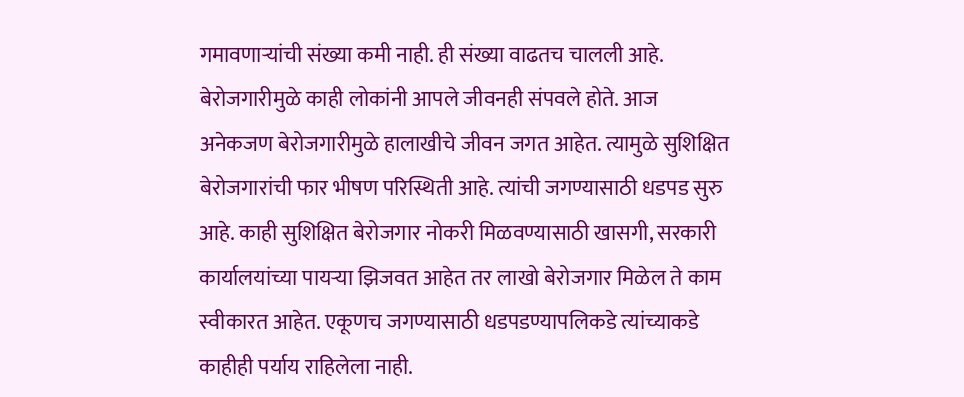गमावणाऱ्यांची संख्या कमी नाही. ही संख्या वाढतच चालली आहे. बेरोजगारीमुळे काही लोकांनी आपले जीवनही संपवले होते. आज अनेकजण बेरोजगारीमुळे हालाखीचे जीवन जगत आहेत. त्यामुळे सुशिक्षित बेरोजगारांची फार भीषण परिस्थिती आहे. त्यांची जगण्यासाठी धडपड सुरु आहे. काही सुशिक्षित बेरोजगार नोकरी मिळवण्यासाठी खासगी, सरकारी कार्यालयांच्या पायऱ्या झिजवत आहेत तर लाखो बेरोजगार मिळेल ते काम स्वीकारत आहेत. एकूणच जगण्यासाठी धडपडण्यापलिकडे त्यांच्याकडे काहीही पर्याय राहिलेला नाही.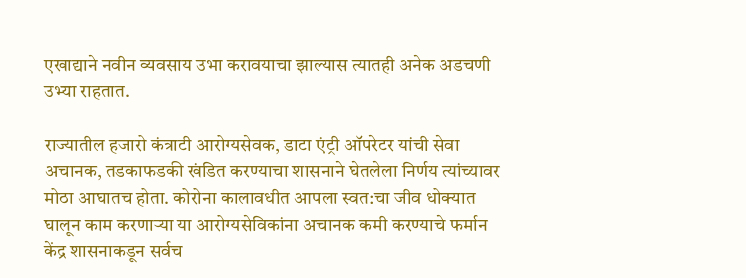एखाद्याने नवीन व्यवसाय उभा करावयाचा झाल्यास त्यातही अनेक अडचणी उभ्या राहतात.

राज्यातील हजारो कंत्राटी आरोग्यसेवक, डाटा एंट्री ऑपरेटर यांची सेवा अचानक, तडकाफडकी खंडित करण्याचा शासनाने घेतलेला निर्णय त्यांच्यावर मोठा आघातच होता. कोरोना कालावधीत आपला स्वत:चा जीव धोक्यात घालून काम करणाऱ्या या आरोग्यसेविकांना अचानक कमी करण्याचे फर्मान केंद्र शासनाकडून सर्वच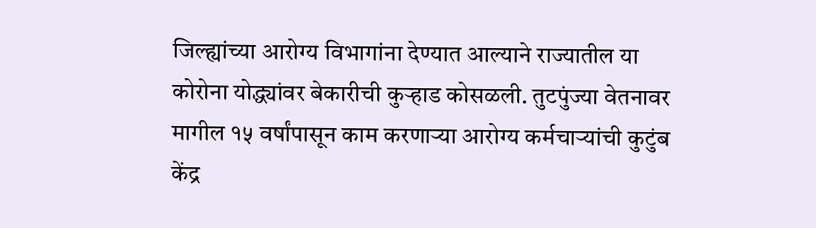जिल्ह्यांच्या आरोग्य विभागांना देण्यात आल्याने राज्यातील या कोरोना योद्ध्यांवर बेकारीची कुऱ्हाड कोसळली. तुटपुंज्या वेतनावर मागील १५ वर्षांपासून काम करणाऱ्या आरोग्य कर्मचाऱ्यांची कुटुंब केंद्र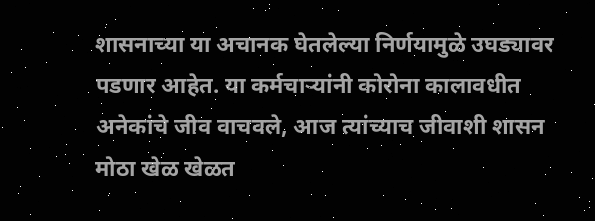शासनाच्या या अचानक घेतलेल्या निर्णयामुळे उघड्यावर पडणार आहेत. या कर्मचाऱ्यांनी कोरोना कालावधीत अनेकांचे जीव वाचवले, आज त्यांच्याच जीवाशी शासन मोठा खेळ खेळत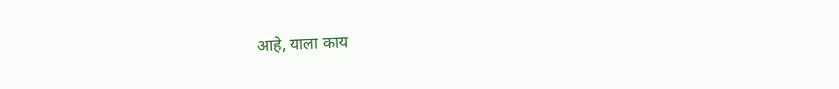आहे, याला काय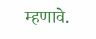म्हणावे.